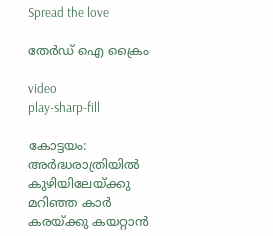Spread the love

തേർഡ് ഐ ക്രൈം

video
play-sharp-fill

കോട്ടയം: അർദ്ധരാത്രിയിൽ കുഴിയിലേയ്ക്കു മറിഞ്ഞ കാർ കരയ്ക്കു കയറ്റാൻ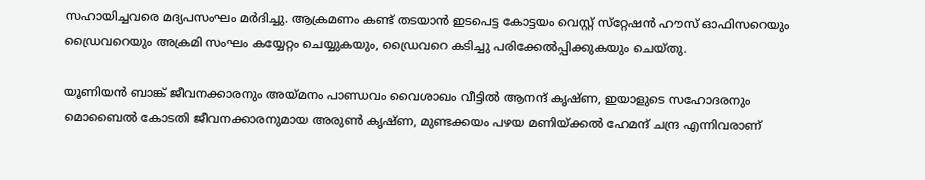സഹായിച്ചവരെ മദ്യപസംഘം മർദിച്ചു. ആക്രമണം കണ്ട് തടയാൻ ഇടപെട്ട കോട്ടയം വെസ്റ്റ് സ്‌റ്റേഷൻ ഹൗസ് ഓഫിസറെയും ഡ്രൈവറെയും അക്രമി സംഘം കയ്യേറ്റം ചെയ്യുകയും, ഡ്രൈവറെ കടിച്ചു പരിക്കേൽപ്പിക്കുകയും ചെയ്തു.

യൂണിയൻ ബാങ്ക് ജീവനക്കാരനും അയ്മനം പാണ്ഡവം വൈശാഖം വീട്ടിൽ ആനന്ദ് കൃഷ്ണ, ഇയാളുടെ സഹോദരനും മൊബൈൽ കോടതി ജീവനക്കാരനുമായ അരുൺ കൃഷ്ണ, മുണ്ടക്കയം പഴയ മണിയ്ക്കൽ ഹേമന്ദ് ചന്ദ്ര എന്നിവരാണ്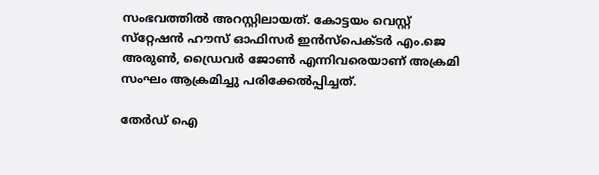സംഭവത്തിൽ അറസ്റ്റിലായത്. കോട്ടയം വെസ്റ്റ് സ്‌റ്റേഷൻ ഹൗസ് ഓഫിസർ ഇൻസ്‌പെക്ടർ എം.ജെ അരുൺ, ഡ്രൈവർ ജോൺ എന്നിവരെയാണ് അക്രമി സംഘം ആക്രമിച്ചു പരിക്കേൽപ്പിച്ചത്.

തേർഡ് ഐ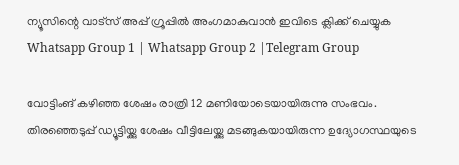ന്യൂസിന്റെ വാട്സ് അപ്പ് ഗ്രൂപ്പിൽ അംഗമാകുവാൻ ഇവിടെ ക്ലിക്ക് ചെയ്യുക
Whatsapp Group 1 | Whatsapp Group 2 |Telegram Group

വോട്ടിംങ് കഴിഞ്ഞ ശേഷം രാത്രി 12 മണിയോടെയായിരുന്നു സംഭവം. തിരഞ്ഞെടുപ്പ് ഡ്യൂട്ടിയ്ക്കു ശേഷം വീട്ടിലേയ്ക്കു മടങ്ങുകയായിരുന്ന ഉദ്യോഗസ്ഥയുടെ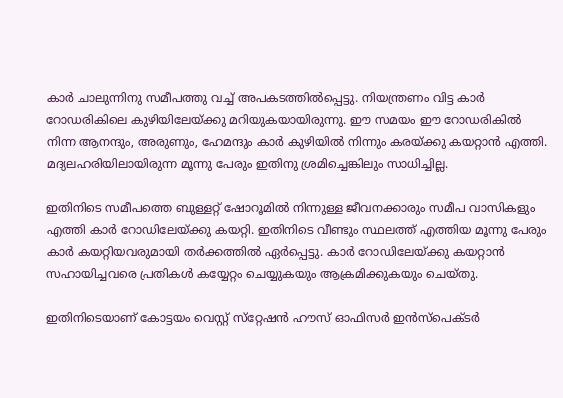കാർ ചാലുന്നിനു സമീപത്തു വച്ച് അപകടത്തിൽപ്പെട്ടു. നിയന്ത്രണം വിട്ട കാർ റോഡരികിലെ കുഴിയിലേയ്ക്കു മറിയുകയായിരുന്നു. ഈ സമയം ഈ റോഡരികിൽ നിന്ന ആനന്ദും, അരുണും, ഹേമന്ദും കാർ കുഴിയിൽ നിന്നും കരയ്ക്കു കയറ്റാൻ എത്തി. മദ്യലഹരിയിലായിരുന്ന മൂന്നു പേരും ഇതിനു ശ്രമിച്ചെങ്കിലും സാധിച്ചില്ല.

ഇതിനിടെ സമീപത്തെ ബുള്ളറ്റ് ഷോറൂമിൽ നിന്നുള്ള ജീവനക്കാരും സമീപ വാസികളും എത്തി കാർ റോഡിലേയ്ക്കു കയറ്റി. ഇതിനിടെ വീണ്ടും സ്ഥലത്ത് എത്തിയ മൂന്നു പേരും കാർ കയറ്റിയവരുമായി തർക്കത്തിൽ ഏർപ്പെട്ടു. കാർ റോഡിലേയ്ക്കു കയറ്റാൻ സഹായിച്ചവരെ പ്രതികൾ കയ്യേറ്റം ചെയ്യുകയും ആക്രമിക്കുകയും ചെയ്തു.

ഇതിനിടെയാണ് കോട്ടയം വെസ്റ്റ് സ്‌റ്റേഷൻ ഹൗസ് ഓഫിസർ ഇൻസ്‌പെക്ടർ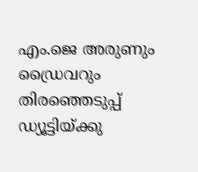എം.ജെ അരുണും ഡ്രൈവറും തിരഞ്ഞെടുപ്പ് ഡ്യൂട്ടിയ്ക്കു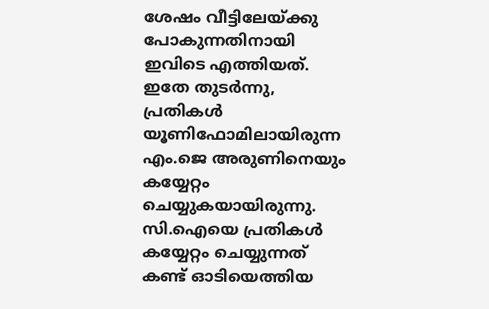ശേഷം വീട്ടിലേയ്ക്കു പോകുന്നതിനായി ഇവിടെ എത്തിയത്. ഇതേ തുടർന്നു, പ്രതികൾ യൂണിഫോമിലായിരുന്ന എം.ജെ അരുണിനെയും കയ്യേറ്റം ചെയ്യുകയായിരുന്നു. സി.ഐയെ പ്രതികൾ കയ്യേറ്റം ചെയ്യുന്നത് കണ്ട് ഓടിയെത്തിയ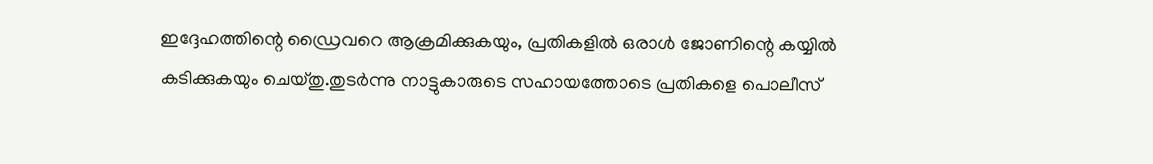ഇദ്ദേഹത്തിന്റെ ഡ്രൈവറെ ആക്രമിക്കുകയും, പ്രതികളിൽ ഒരാൾ ജോണിന്റെ കയ്യിൽ കടിക്കുകയും ചെയ്തു.തുടർന്നു നാട്ടുകാരുടെ സഹായത്തോടെ പ്രതികളെ പൊലീസ്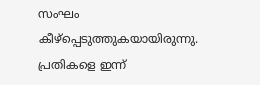സംഘം കീഴ്‌പ്പെടുത്തുകയായിരുന്നു. പ്രതികളെ ഇന്ന്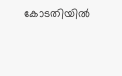കോടതിയിൽ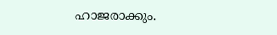ഹാജരാക്കും.